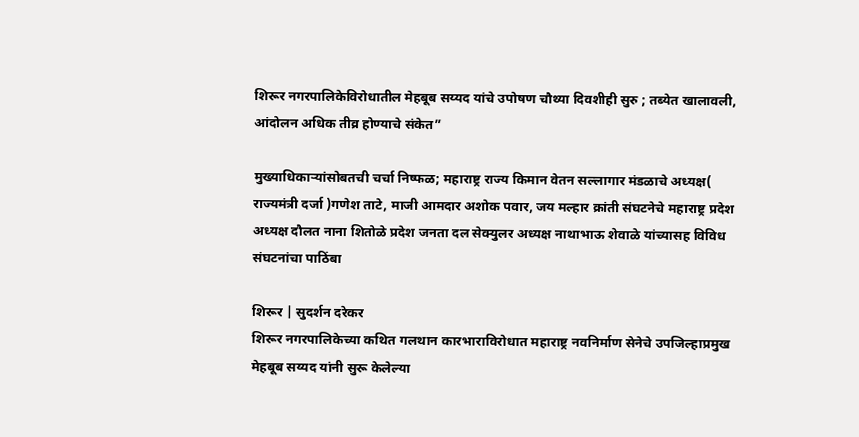शिरूर नगरपालिकेविरोधातील मेहबूब सय्यद यांचे उपोषण चौथ्या दिवशीही सुरु ; तब्येत खालावली, आंदोलन अधिक तीव्र होण्याचे संकेत”

मुख्याधिकाऱ्यांसोबतची चर्चा निष्फळ; महाराष्ट्र राज्य किमान वेतन सल्लागार मंडळाचे अध्यक्ष( राज्यमंत्री दर्जा )गणेश ताटे, माजी आमदार अशोक पवार, जय मल्हार क्रांती संघटनेचे महाराष्ट्र प्रदेश अध्यक्ष दौलत नाना शितोळे प्रदेश जनता दल सेक्युलर अध्यक्ष नाथाभाऊ शेवाळे यांच्यासह विविध संघटनांचा पाठिंबा

शिरूर | सुदर्शन दरेकर
शिरूर नगरपालिकेच्या कथित गलथान कारभाराविरोधात महाराष्ट्र नवनिर्माण सेनेचे उपजिल्हाप्रमुख मेहबूब सय्यद यांनी सुरू केलेल्या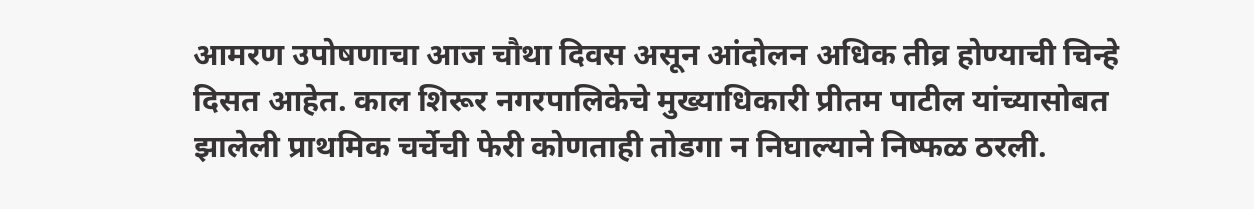आमरण उपोषणाचा आज चौथा दिवस असून आंदोलन अधिक तीव्र होण्याची चिन्हे दिसत आहेत. काल शिरूर नगरपालिकेचे मुख्याधिकारी प्रीतम पाटील यांच्यासोबत झालेली प्राथमिक चर्चेची फेरी कोणताही तोडगा न निघाल्याने निष्फळ ठरली.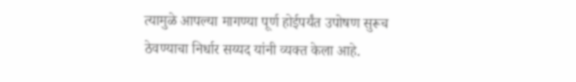त्यामुळे आपल्या मागण्या पूर्ण होईपर्यंत उपोषण सुरूच ठेवण्याचा निर्धार सय्यद यांनी व्यक्त केला आहे.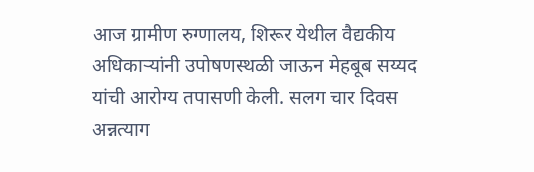आज ग्रामीण रुग्णालय, शिरूर येथील वैद्यकीय अधिकाऱ्यांनी उपोषणस्थळी जाऊन मेहबूब सय्यद यांची आरोग्य तपासणी केली. सलग चार दिवस अन्नत्याग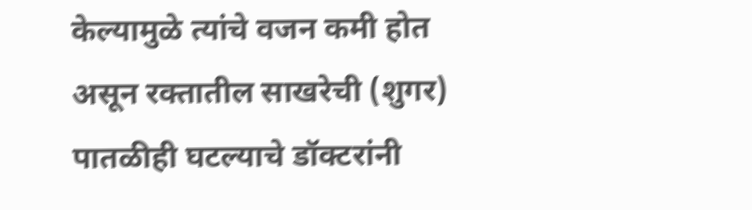केल्यामुळे त्यांचे वजन कमी होत असून रक्तातील साखरेची (शुगर) पातळीही घटल्याचे डॉक्टरांनी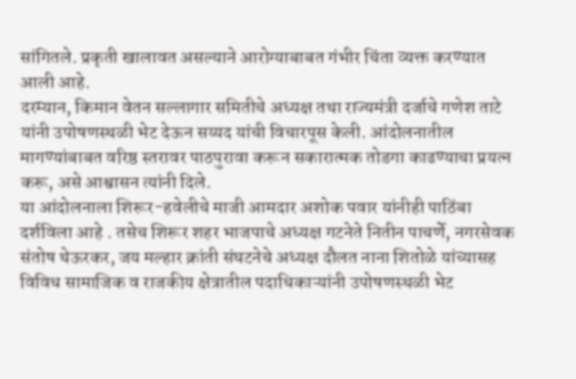सांगितले. प्रकृती खालावत असल्याने आरोग्याबाबत गंभीर चिंता व्यक्त करण्यात आली आहे.
दरम्यान, किमान वेतन सल्लागार समितीचे अध्यक्ष तथा राज्यमंत्री दर्जाचे गणेश ताटे यांनी उपोषणस्थळी भेट देऊन सय्यद यांची विचारपूस केली. आंदोलनातील मागण्यांबाबत वरिष्ठ स्तरावर पाठपुरावा करून सकारात्मक तोडगा काढण्याचा प्रयत्न करू, असे आश्वासन त्यांनी दिले.
या आंदोलनाला शिरूर-हवेलीचे माजी आमदार अशोक पवार यांनीही पाठिंबा दर्शविला आहे . तसेच शिरूर शहर भाजपाचे अध्यक्ष गटनेते नितीन पाचर्णे, नगरसेवक संतोष थेऊरकर, जय मल्हार क्रांती संघटनेचे अध्यक्ष दौलत नाना शितोळे यांच्यासह विविध सामाजिक व राजकीय क्षेत्रातील पदाधिकाऱ्यांनी उपोषणस्थळी भेट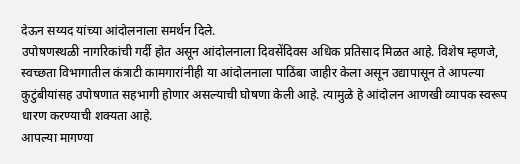देऊन सय्यद यांच्या आंदोलनाला समर्थन दिले.
उपोषणस्थळी नागरिकांची गर्दी होत असून आंदोलनाला दिवसेंदिवस अधिक प्रतिसाद मिळत आहे. विशेष म्हणजे, स्वच्छता विभागातील कंत्राटी कामगारांनीही या आंदोलनाला पाठिंबा जाहीर केला असून उद्यापासून ते आपल्या कुटुंबीयांसह उपोषणात सहभागी होणार असल्याची घोषणा केली आहे. त्यामुळे हे आंदोलन आणखी व्यापक स्वरूप धारण करण्याची शक्यता आहे.
आपल्या मागण्या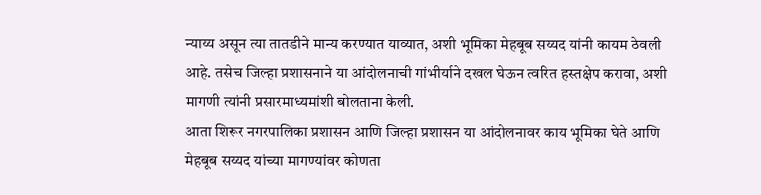न्याय्य असून त्या तातडीने मान्य करण्यात याव्यात, अशी भूमिका मेहबूब सय्यद यांनी कायम ठेवली आहे. तसेच जिल्हा प्रशासनाने या आंदोलनाची गांभीर्याने दखल घेऊन त्वरित हस्तक्षेप करावा, अशी मागणी त्यांनी प्रसारमाध्यमांशी बोलताना केली.
आता शिरूर नगरपालिका प्रशासन आणि जिल्हा प्रशासन या आंदोलनावर काय भूमिका घेते आणि मेहबूब सय्यद यांच्या मागण्यांवर कोणता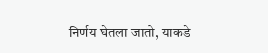निर्णय घेतला जातो, याकडे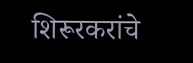शिरूरकरांचे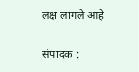लक्ष लागले आहे

संपादक :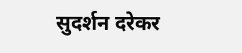सुदर्शन दरेकर